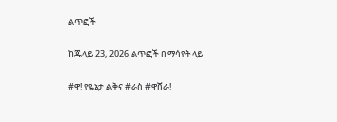ልጥፎች

ከጁላይ 23, 2026 ልጥፎች በማሳየት ላይ

#ዋ! የዬኔታ ልቅና #ራስ #ዋሸራ!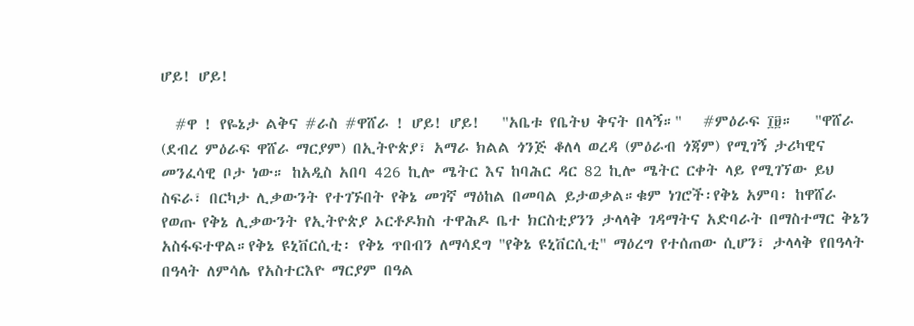ሆይ! ሆይ!

  #ዋ ! የዬኔታ ልቅና #ራስ #ዋሸራ ! ሆይ! ሆይ!   "አቤቱ የቤትህ ቅናት በላኝ።"   #ምዕራፍ ፲፱።   "ዋሸራ (ደብረ ምዕራፍ ዋሸራ ማርያም) በኢትዮጵያ፣ አማራ ክልል ጎንጅ ቆለላ ወረዳ (ምዕራብ ጎጃም) የሚገኝ ታሪካዊና መንፈሳዊ ቦታ ነው። ከአዲስ አበባ 426 ኪሎ ሜትር እና ከባሕር ዳር 82 ኪሎ ሜትር ርቀት ላይ የሚገኘው ይህ ስፍራ፣ በርካታ ሊቃውንት የተገኙበት የቅኔ መገኛ ማዕከል በመባል ይታወቃል።ቁም ነገሮች፡የቅኔ አምባ፡ ከዋሸራ የወጡ የቅኔ ሊቃውንት የኢትዮጵያ ኦርቶዶክስ ተዋሕዶ ቤተ ክርስቲያንን ታላላቅ ገዳማትና አድባራት በማስተማር ቅኔን አስፋፍተዋል።የቅኔ ዩኒቨርሲቲ፡ የቅኔ ጥበብን ለማሳደግ "የቅኔ ዩኒቨርሲቲ" ማዕረግ የተሰጠው ሲሆን፣ ታላላቅ የበዓላት በዓላት ለምሳሌ የአስተርእዮ ማርያም በዓል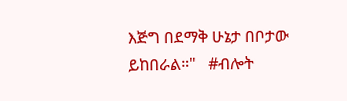እጅግ በደማቅ ሁኔታ በቦታው ይከበራል።"   #ብሎት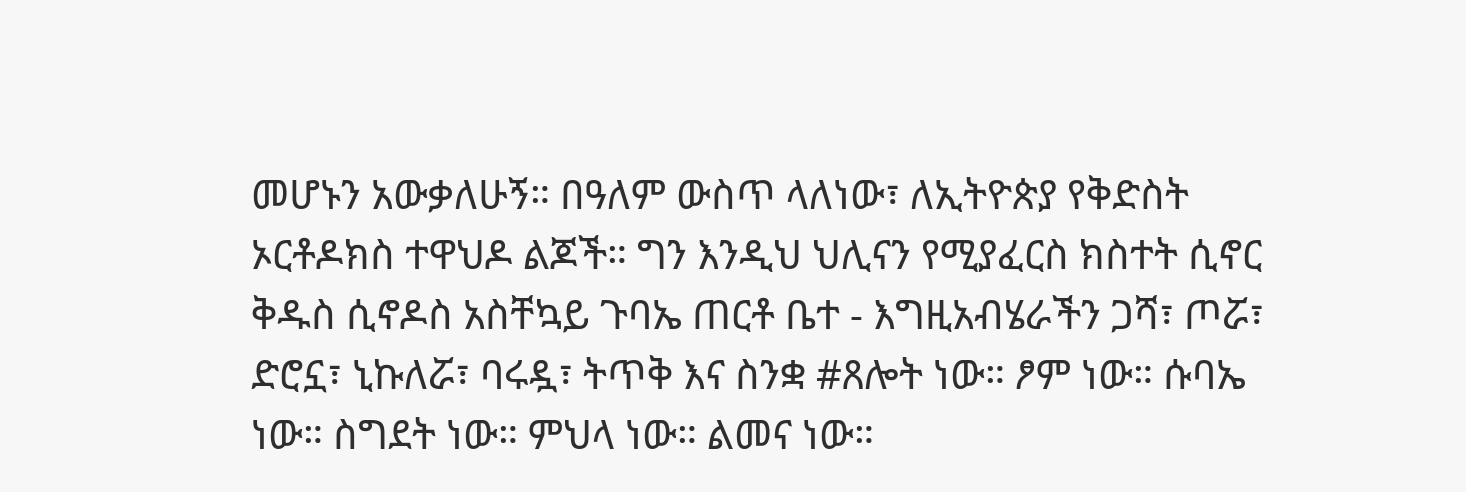መሆኑን አውቃለሁኝ። በዓለም ውስጥ ላለነው፣ ለኢትዮጵያ የቅድስት ኦርቶዶክስ ተዋህዶ ልጆች። ግን እንዲህ ህሊናን የሚያፈርስ ክስተት ሲኖር ቅዱስ ሲኖዶስ አስቸኳይ ጉባኤ ጠርቶ ቤተ - እግዚአብሄራችን ጋሻ፣ ጦሯ፣ ድሮኗ፣ ኒኩለሯ፣ ባሩዷ፣ ትጥቅ እና ስንቋ #ጸሎት ነው። ፆም ነው። ሱባኤ ነው። ስግደት ነው። ምህላ ነው። ልመና ነው።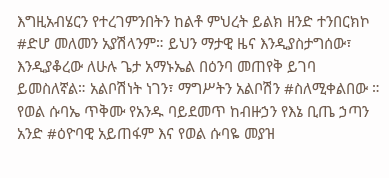እግዚአብሄርን የተረገምንበትን ከልቶ ምህረት ይልክ ዘንድ ተንበርክኮ #ድሆ መለመን አያሽላንም። ይህን ማታዊ ዜና እንዲያስታግሰው፣ እንዲያቆረው ለሁሉ ጌታ አማኑኤል በዕንባ መጠየቅ ይገባ ይመስለኛል። አልቦሽነት ነገን፣ ማግሥትን አልቦሽን #ስለሚቀልበው ።   የወል ሱባኤ ጥቅሙ የአንዱ ባይደመጥ ከብዙኃን የእኔ ቢጤ ኃጣን አንድ #ዕዮባዊ አይጠፋም እና የወል ሱባዬ መያዝ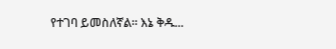የተገባ ይመስለኛል። እኔ ቅዱ...